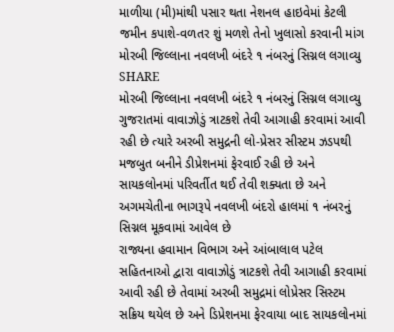માળીયા (મી)માંથી પસાર થતા નેશનલ હાઇવેમાં કેટલી જમીન કપાશે-વળતર શું મળશે તેનો ખુલાસો કરવાની માંગ
મોરબી જિલ્લાના નવલખી બંદરે ૧ નંબરનું સિગ્નલ લગાવ્યુ
SHARE
મોરબી જિલ્લાના નવલખી બંદરે ૧ નંબરનું સિગ્નલ લગાવ્યુ
ગુજરાતમાં વાવાઝોડું ત્રાટકશે તેવી આગાહી કરવામાં આવી રહી છે ત્યારે અરબી સમુદ્રની લો-પ્રેસર સીસ્ટમ ઝડપથી મજબુત બનીને ડીપ્રેશનમાં ફેરવાઈ રહી છે અને સાયકલોનમાં પરિવર્તીત થઈ તેવી શક્યતા છે અને અગમચેતીના ભાગરૂપે નવલખી બંદરો હાલમાં ૧ નંબરનું સિગ્નલ મૂકવામાં આવેલ છે
રાજ્યના હવામાન વિભાગ અને આંબાલાલ પટેલ સહિતનાઓ દ્વારા વાવાઝોડું ત્રાટકશે તેવી આગાહી કરવામાં આવી રહી છે તેવામાં અરબી સમુદ્રમાં લોપ્રેસર સિસ્ટમ સક્રિય થયેલ છે અને ડિપ્રેશનમા ફેરવાયા બાદ સાયકલોનમાં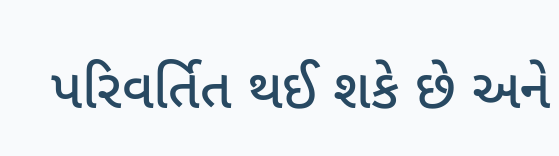પરિવર્તિત થઈ શકે છે અને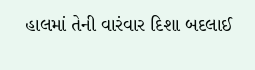હાલમાં તેની વારંવાર દિશા બદલાઈ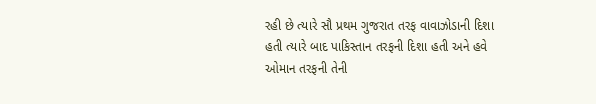રહી છે ત્યારે સૌ પ્રથમ ગુજરાત તરફ વાવાઝોડાની દિશા હતી ત્યારે બાદ પાકિસ્તાન તરફની દિશા હતી અને હવે ઓમાન તરફની તેની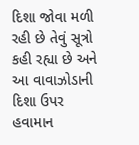દિશા જોવા મળી રહી છે તેવું સૂત્રો કહી રહ્યા છે અને આ વાવાઝોડાની દિશા ઉપર હવામાન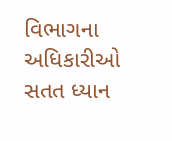વિભાગના અધિકારીઓ સતત ધ્યાન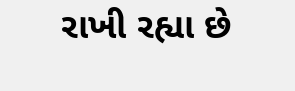રાખી રહ્યા છે